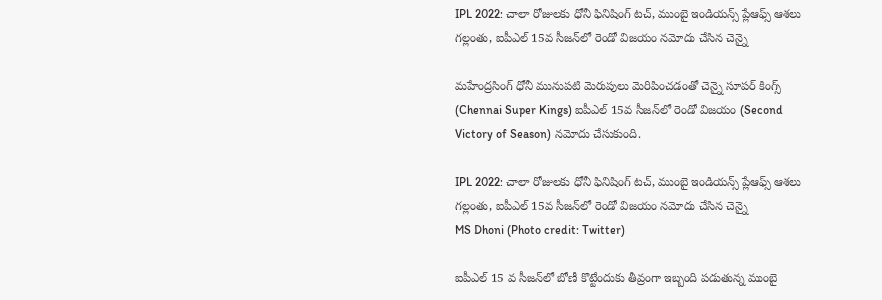IPL 2022: చాలా రోజులకు ధోనీ ఫినిషింగ్‌ టచ్‌, ముంబై ఇండియన్స్ ప్లేఆఫ్స్‌ ఆశలు గల్లంతు, ఐపీఎల్‌ 15వ సీజన్‌లో రెండో విజయం నమోదు చేసిన చెన్నై

మహేంద్రసింగ్‌ ధోనీ మునుపటి మెరుపులు మెరిపించడంతో చెన్నై సూపర్‌ కింగ్స్‌ (Chennai Super Kings) ఐపీఎల్‌ 15వ సీజన్‌లో రెండో విజయం (Second Victory of Season) నమోదు చేసుకుంది.

IPL 2022: చాలా రోజులకు ధోనీ ఫినిషింగ్‌ టచ్‌, ముంబై ఇండియన్స్ ప్లేఆఫ్స్‌ ఆశలు గల్లంతు, ఐపీఎల్‌ 15వ సీజన్‌లో రెండో విజయం నమోదు చేసిన చెన్నై
MS Dhoni (Photo credit: Twitter)

ఐపీఎల్‌ 15 వ సీజన్‌లో బోణీ కొట్టేందుకు తీవ్రంగా ఇబ్బంది పడుతున్న ముంబై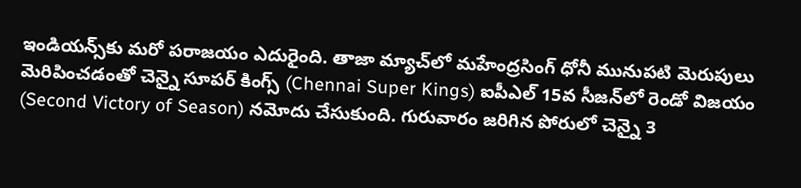ఇండియన్స్‌కు మరో పరాజయం ఎదురైంది. తాజా మ్యాచ్‌లో మహేంద్రసింగ్‌ ధోనీ మునుపటి మెరుపులు మెరిపించడంతో చెన్నై సూపర్‌ కింగ్స్‌ (Chennai Super Kings) ఐపీఎల్‌ 15వ సీజన్‌లో రెండో విజయం (Second Victory of Season) నమోదు చేసుకుంది. గురువారం జరిగిన పోరులో చెన్నై 3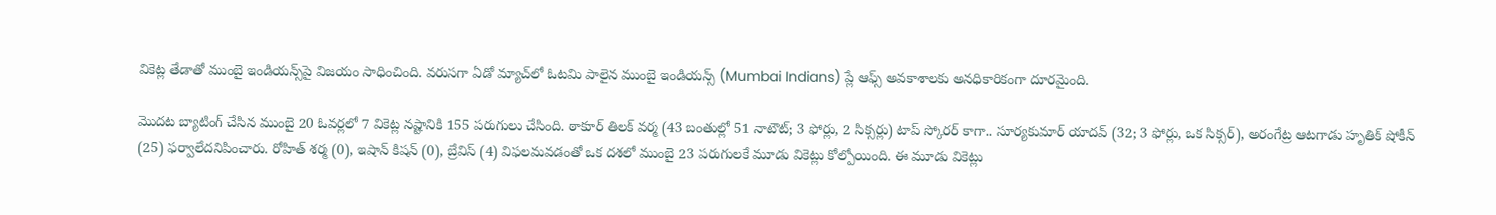వికెట్ల తేడాతో ముంబై ఇండియన్స్‌పై విజయం సాధించింది. వరుసగా ఏడో మ్యాచ్‌లో ఓటమి పాలైన ముంబై ఇండియన్స్‌ (Mumbai Indians) ప్లే ఆఫ్స్‌ అవకాశాలకు అనధికారికంగా దూరమైంది.

మొదట బ్యాటింగ్‌ చేసిన ముంబై 20 ఓవర్లలో 7 వికెట్ల నష్టానికి 155 పరుగులు చేసింది. ఠాకూర్‌ తిలక్‌ వర్మ (43 బంతుల్లో 51 నాటౌట్‌; 3 ఫోర్లు, 2 సిక్సర్లు) టాప్‌ స్కోరర్‌ కాగా.. సూర్యకుమార్‌ యాదవ్‌ (32; 3 ఫోర్లు, ఒక సిక్సర్‌), అరంగేట్ర ఆటగాడు హృతిక్‌ షోకీన్‌ (25) ఫర్వాలేదనిపించారు. రోహిత్‌ శర్మ (0), ఇషాన్‌ కిషన్‌ (0), బ్రేవిస్‌ (4) విఫలమవడంతో ఒక దశలో ముంబై 23 పరుగులకే మూడు వికెట్లు కోల్పోయింది. ఈ మూడు వికెట్లు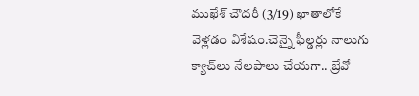ముఖేశ్‌ చౌదరీ (3/19) ఖాతాలోకే వెళ్లడం విశేషం.చెన్నై ఫీల్డర్లు నాలుగు క్యాచ్‌లు నేలపాలు చేయగా.. బ్రేవో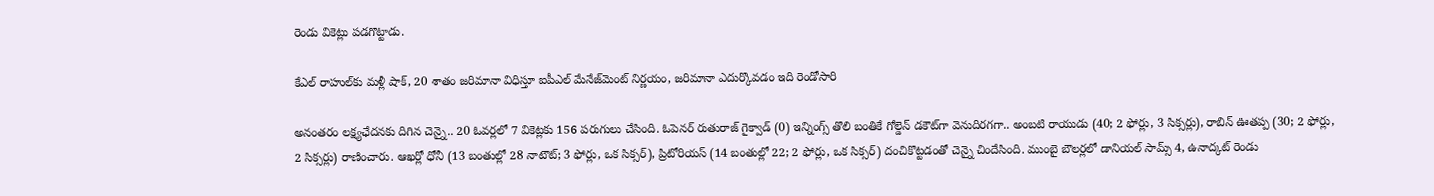రెండు వికెట్లు పడగొట్టాడు.

కేఎల్‌ రాహుల్‌కు మళ్లీ షాక్‌, 20 శాతం జరిమానా విధిస్తూ ఐపీఎల్‌ మేనేజ్‌మెంట్‌ నిర్ణయం, జరిమానా ఎదుర్కొవడం ఇది రెండోసారి

అనంతరం లక్ష్యఛేదనకు దిగిన చెన్నై.. 20 ఓవర్లలో 7 వికెట్లకు 156 పరుగులు చేసింది. ఓపెనర్‌ రుతురాజ్‌ గైక్వాడ్‌ (0) ఇన్నింగ్స్‌ తొలి బంతికే గోల్డెన్‌ డకౌట్‌గా వెనుదిరగగా.. అంబటి రాయుడు (40; 2 ఫోర్లు, 3 సిక్సర్లు), రాబిన్‌ ఊతప్ప (30; 2 ఫోర్లు, 2 సిక్సర్లు) రాణించారు. ఆఖర్లో ధోనీ (13 బంతుల్లో 28 నాటౌట్‌; 3 ఫోర్లు, ఒక సిక్సర్‌), ప్రిటోరియస్‌ (14 బంతుల్లో 22; 2 ఫోర్లు, ఒక సిక్సర్‌) దంచికొట్టడంతో చెన్నై చిందేసింది. ముంబై బౌలర్లలో డానియల్‌ సామ్స్‌ 4, ఉనాద్కట్‌ రెండు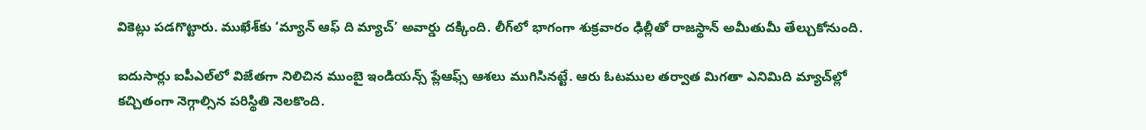వికెట్లు పడగొట్టారు. ముఖేశ్‌కు ‘మ్యాన్‌ ఆఫ్‌ ది మ్యాచ్‌’ అవార్డు దక్కింది. లీగ్‌లో భాగంగా శుక్రవారం ఢిల్లీతో రాజస్థాన్‌ అమీతుమీ తేల్చుకోనుంది.

ఐదుసార్లు ఐపీఎల్‌లో విజేతగా నిలిచిన ముంబై ఇండియన్స్‌ ప్లేఆఫ్స్‌ ఆశలు ముగిసినట్టే. ఆరు ఓటముల తర్వాత మిగతా ఎనిమిది మ్యాచ్‌ల్లో కచ్చితంగా నెగ్గాల్సిన పరిస్థితి నెలకొంది.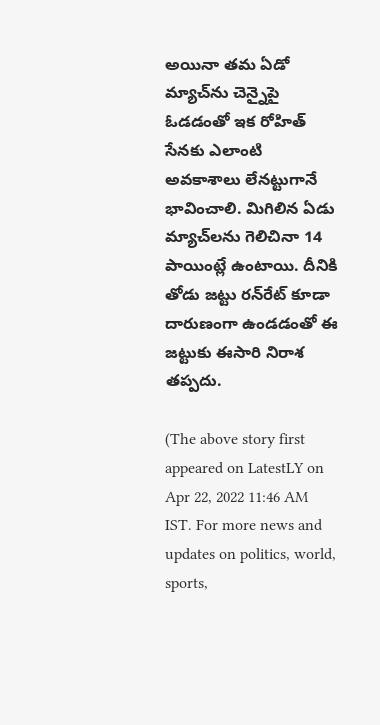అయినా తమ ఏడో మ్యాచ్‌ను చెన్నైపై ఓడడంతో ఇక రోహిత్‌ సేనకు ఎలాంటి అవకాశాలు లేనట్టుగానే భావించాలి. మిగిలిన ఏడు మ్యాచ్‌లను గెలిచినా 14 పాయింట్లే ఉంటాయి. దీనికి తోడు జట్టు రన్‌రేట్‌ కూడా దారుణంగా ఉండడంతో ఈ జట్టుకు ఈసారి నిరాశ తప్పదు.

(The above story first appeared on LatestLY on Apr 22, 2022 11:46 AM IST. For more news and updates on politics, world, sports,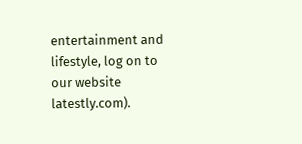entertainment and lifestyle, log on to our website latestly.com).